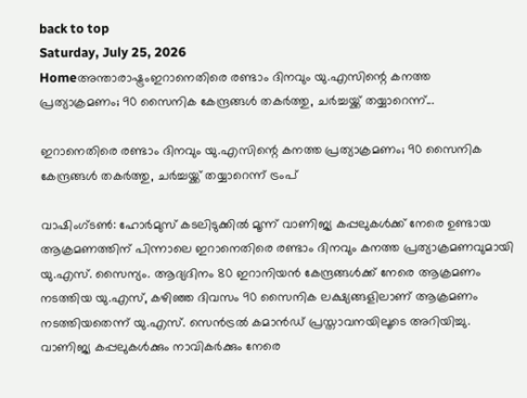back to top
Saturday, July 25, 2026
Homeഅന്താരാഷ്ട്രംഇറാനെതിരെ രണ്ടാം ദിനവും യു.എസിന്റെ കനത്ത പ്രത്യാക്രമണം; 90 സൈനിക കേന്ദ്രങ്ങൾ തകർത്തു, ചർച്ചയ്ക്ക് തയ്യാറെന്ന്...

ഇറാനെതിരെ രണ്ടാം ദിനവും യു.എസിന്റെ കനത്ത പ്രത്യാക്രമണം; 90 സൈനിക കേന്ദ്രങ്ങൾ തകർത്തു, ചർച്ചയ്ക്ക് തയ്യാറെന്ന് ട്രംപ്

വാഷിംഗ്ടൺ: ഹോർമുസ് കടലിടുക്കിൽ മൂന്ന് വാണിജ്യ കപ്പലുകൾക്ക് നേരെ ഉണ്ടായ ആക്രമണത്തിന് പിന്നാലെ ഇറാനെതിരെ രണ്ടാം ദിനവും കനത്ത പ്രത്യാക്രമണവുമായി യു.എസ്. സൈന്യം. ആദ്യദിനം 80 ഇറാനിയൻ കേന്ദ്രങ്ങൾക്ക് നേരെ ആക്രമണം നടത്തിയ യു.എസ്, കഴിഞ്ഞ ദിവസം 90 സൈനിക ലക്ഷ്യങ്ങളിലാണ് ആക്രമണം നടത്തിയതെന്ന് യു.എസ്. സെൻട്രൽ കമാൻഡ് പ്രസ്താവനയിലൂടെ അറിയിച്ചു. വാണിജ്യ കപ്പലുകൾക്കും നാവികർക്കും നേരെ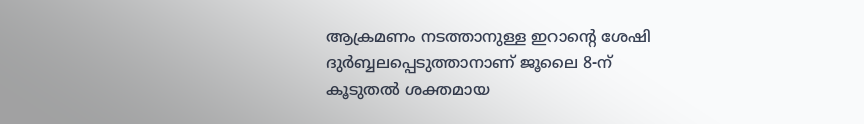ആക്രമണം നടത്താനുള്ള ഇറാന്റെ ശേഷി ദുർബ്ബലപ്പെടുത്താനാണ് ജൂലൈ 8-ന് കൂടുതൽ ശക്തമായ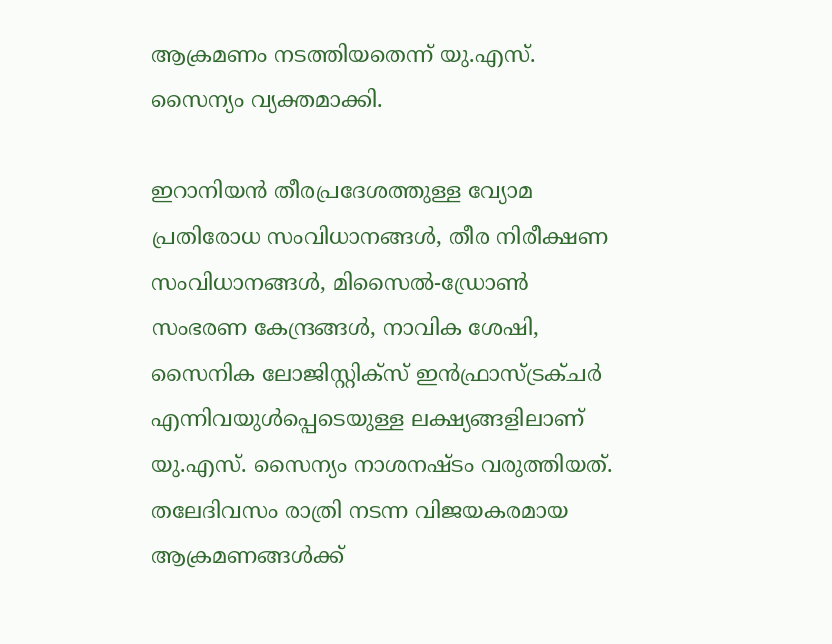ആക്രമണം നടത്തിയതെന്ന് യു.എസ്. സൈന്യം വ്യക്തമാക്കി.

ഇറാനിയൻ തീരപ്രദേശത്തുള്ള വ്യോമ പ്രതിരോധ സംവിധാനങ്ങൾ, തീര നിരീക്ഷണ സംവിധാനങ്ങൾ, മിസൈൽ-ഡ്രോൺ സംഭരണ കേന്ദ്രങ്ങൾ, നാവിക ശേഷി, സൈനിക ലോജിസ്റ്റിക്‌സ് ഇൻഫ്രാസ്ട്രക്ചർ എന്നിവയുൾപ്പെടെയുള്ള ലക്ഷ്യങ്ങളിലാണ് യു.എസ്. സൈന്യം നാശനഷ്ടം വരുത്തിയത്. തലേദിവസം രാത്രി നടന്ന വിജയകരമായ ആക്രമണങ്ങൾക്ക്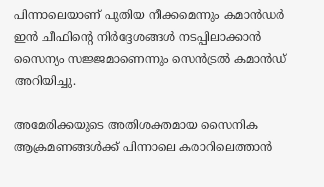പിന്നാലെയാണ് പുതിയ നീക്കമെന്നും കമാൻഡർ ഇൻ ചീഫിന്റെ നിർദ്ദേശങ്ങൾ നടപ്പിലാക്കാൻ സൈന്യം സജ്ജമാണെന്നും സെൻട്രൽ കമാൻഡ് അറിയിച്ചു.

അമേരിക്കയുടെ അതിശക്തമായ സൈനിക ആക്രമണങ്ങൾക്ക് പിന്നാലെ കരാറിലെത്താൻ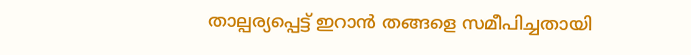താല്പര്യപ്പെട്ട് ഇറാൻ തങ്ങളെ സമീപിച്ചതായി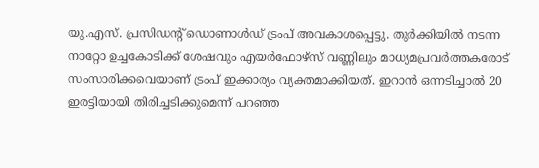യു.എസ്. പ്രസിഡന്റ് ഡൊണാൾഡ് ട്രംപ് അവകാശപ്പെട്ടു. തുർക്കിയിൽ നടന്ന നാറ്റോ ഉച്ചകോടിക്ക് ശേഷവും എയർഫോഴ്‌സ് വണ്ണിലും മാധ്യമപ്രവർത്തകരോട് സംസാരിക്കവെയാണ് ട്രംപ് ഇക്കാര്യം വ്യക്തമാക്കിയത്. ഇറാൻ ഒന്നടിച്ചാൽ 20 ഇരട്ടിയായി തിരിച്ചടിക്കുമെന്ന് പറഞ്ഞ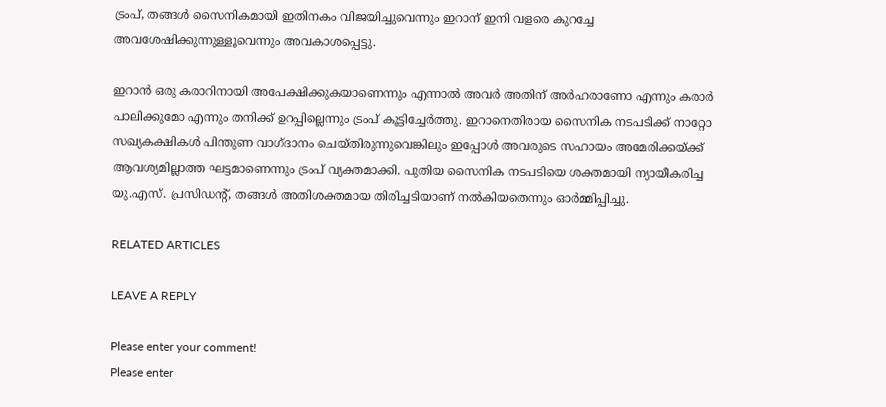ട്രംപ്, തങ്ങൾ സൈനികമായി ഇതിനകം വിജയിച്ചുവെന്നും ഇറാന് ഇനി വളരെ കുറച്ചേ അവശേഷിക്കുന്നുള്ളൂവെന്നും അവകാശപ്പെട്ടു.

ഇറാൻ ഒരു കരാറിനായി അപേക്ഷിക്കുകയാണെന്നും എന്നാൽ അവർ അതിന് അർഹരാണോ എന്നും കരാർ പാലിക്കുമോ എന്നും തനിക്ക് ഉറപ്പില്ലെന്നും ട്രംപ് കൂട്ടിച്ചേർത്തു. ഇറാനെതിരായ സൈനിക നടപടിക്ക് നാറ്റോ സഖ്യകക്ഷികൾ പിന്തുണ വാഗ്ദാനം ചെയ്തിരുന്നുവെങ്കിലും ഇപ്പോൾ അവരുടെ സഹായം അമേരിക്കയ്ക്ക് ആവശ്യമില്ലാത്ത ഘട്ടമാണെന്നും ട്രംപ് വ്യക്തമാക്കി. പുതിയ സൈനിക നടപടിയെ ശക്തമായി ന്യായീകരിച്ച യു.എസ്. പ്രസിഡന്റ്, തങ്ങൾ അതിശക്തമായ തിരിച്ചടിയാണ് നൽകിയതെന്നും ഓർമ്മിപ്പിച്ചു.

RELATED ARTICLES

LEAVE A REPLY

Please enter your comment!
Please enter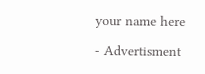your name here

- Advertisment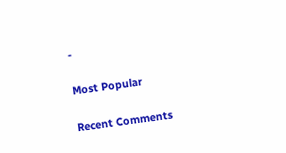-

Most Popular

Recent Comments